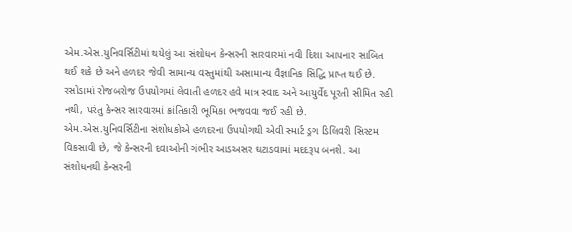એમ.એસ.યુનિવર્સિટીમાં થયેલું આ સંશોધન કેન્સરની સારવારમાં નવી દિશા આપનાર સાબિત થઈ શકે છે અને હળદર જેવી સામાન્ય વસ્તુમાંથી અસામાન્ય વૈજ્ઞાનિક સિદ્ધિ પ્રાપ્ત થઈ છે.
રસોડામાં રોજબરોજ ઉપયોગમાં લેવાતી હળદર હવે માત્ર સ્વાદ અને આયુર્વેદ પૂરતી સીમિત રહી નથી, પરંતુ કેન્સર સારવારમાં ક્રાંતિકારી ભૂમિકા ભજવવા જઈ રહી છે. એમ.એસ.યુનિવર્સિટીના સંશોધકોએ હળદરના ઉપયોગથી એવી સ્માર્ટ ડ્રગ ડિલિવરી સિસ્ટમ વિકસાવી છે, જે કેન્સરની દવાઓની ગંભીર આડઅસર ઘટાડવામાં મદદરૂપ બનશે. આ સંશોધનથી કેન્સરની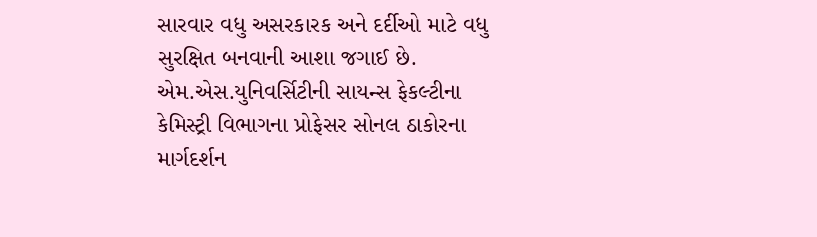સારવાર વધુ અસરકારક અને દર્દીઓ માટે વધુ સુરક્ષિત બનવાની આશા જગાઈ છે.
એમ.એસ.યુનિવર્સિટીની સાયન્સ ફેકલ્ટીના કેમિસ્ટ્રી વિભાગના પ્રોફેસર સોનલ ઠાકોરના માર્ગદર્શન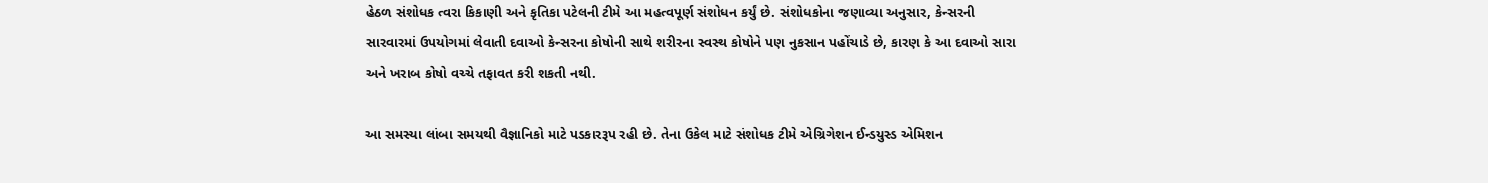હેઠળ સંશોધક ત્વરા કિકાણી અને કૃતિકા પટેલની ટીમે આ મહત્વપૂર્ણ સંશોધન કર્યું છે. સંશોધકોના જણાવ્યા અનુસાર, કેન્સરની સારવારમાં ઉપયોગમાં લેવાતી દવાઓ કેન્સરના કોષોની સાથે શરીરના સ્વસ્થ કોષોને પણ નુકસાન પહોંચાડે છે, કારણ કે આ દવાઓ સારા અને ખરાબ કોષો વચ્ચે તફાવત કરી શકતી નથી.

આ સમસ્યા લાંબા સમયથી વૈજ્ઞાનિકો માટે પડકારરૂપ રહી છે. તેના ઉકેલ માટે સંશોધક ટીમે એગ્રિગેશન ઈન્ડયુસ્ડ એમિશન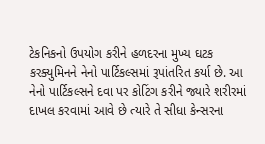ટેકનિકનો ઉપયોગ કરીને હળદરના મુખ્ય ઘટક કરક્યુમિનને નેનો પાર્ટિકલ્સમાં રૂપાંતરિત કર્યા છે. આ નેનો પાર્ટિકલ્સને દવા પર કોટિંગ કરીને જ્યારે શરીરમાં દાખલ કરવામાં આવે છે ત્યારે તે સીધા કેન્સરના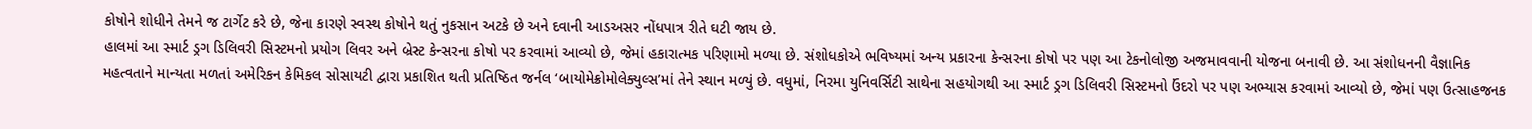કોષોને શોધીને તેમને જ ટાર્ગેટ કરે છે, જેના કારણે સ્વસ્થ કોષોને થતું નુકસાન અટકે છે અને દવાની આડઅસર નોંધપાત્ર રીતે ઘટી જાય છે.
હાલમાં આ સ્માર્ટ ડ્રગ ડિલિવરી સિસ્ટમનો પ્રયોગ લિવર અને બ્રેસ્ટ કેન્સરના કોષો પર કરવામાં આવ્યો છે, જેમાં હકારાત્મક પરિણામો મળ્યા છે. સંશોધકોએ ભવિષ્યમાં અન્ય પ્રકારના કેન્સરના કોષો પર પણ આ ટેકનોલોજી અજમાવવાની યોજના બનાવી છે. આ સંશોધનની વૈજ્ઞાનિક મહત્વતાને માન્યતા મળતાં અમેરિકન કેમિકલ સોસાયટી દ્વારા પ્રકાશિત થતી પ્રતિષ્ઠિત જર્નલ ‘બાયોમેક્રોમોલેક્યુલ્સ’માં તેને સ્થાન મળ્યું છે. વધુમાં, નિરમા યુનિવર્સિટી સાથેના સહયોગથી આ સ્માર્ટ ડ્રગ ડિલિવરી સિસ્ટમનો ઉંદરો પર પણ અભ્યાસ કરવામાં આવ્યો છે, જેમાં પણ ઉત્સાહજનક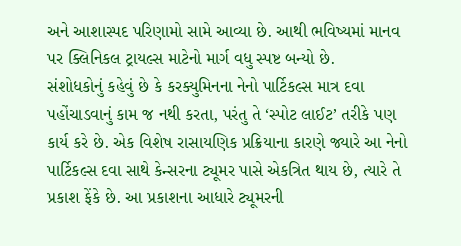અને આશાસ્પદ પરિણામો સામે આવ્યા છે. આથી ભવિષ્યમાં માનવ પર ક્લિનિકલ ટ્રાયલ્સ માટેનો માર્ગ વધુ સ્પષ્ટ બન્યો છે.
સંશોધકોનું કહેવું છે કે કરક્યુમિનના નેનો પાર્ટિકલ્સ માત્ર દવા પહોંચાડવાનું કામ જ નથી કરતા, પરંતુ તે ‘સ્પોટ લાઈટ’ તરીકે પણ કાર્ય કરે છે. એક વિશેષ રાસાયણિક પ્રક્રિયાના કારણે જ્યારે આ નેનો પાર્ટિકલ્સ દવા સાથે કેન્સરના ટ્યૂમર પાસે એકત્રિત થાય છે, ત્યારે તે પ્રકાશ ફેંકે છે. આ પ્રકાશના આધારે ટ્યૂમરની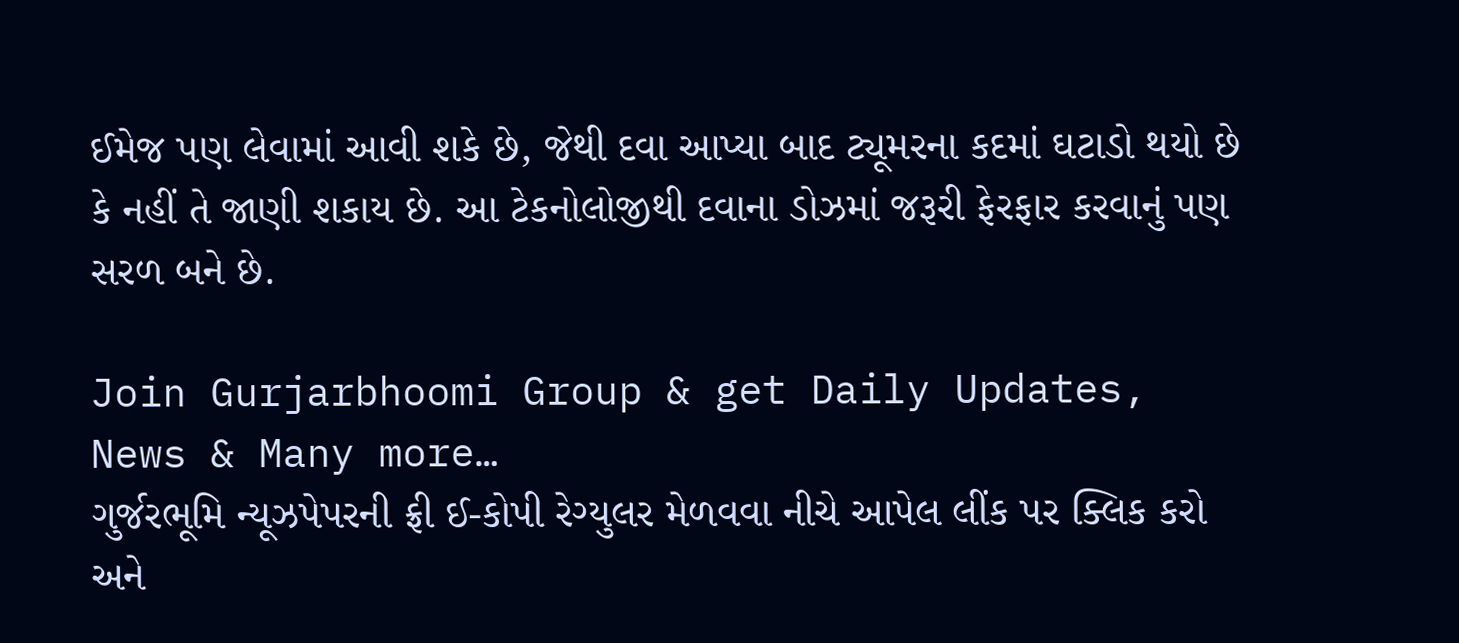ઈમેજ પણ લેવામાં આવી શકે છે, જેથી દવા આપ્યા બાદ ટ્યૂમરના કદમાં ઘટાડો થયો છે કે નહીં તે જાણી શકાય છે. આ ટેકનોલોજીથી દવાના ડોઝમાં જરૂરી ફેરફાર કરવાનું પણ સરળ બને છે.

Join Gurjarbhoomi Group & get Daily Updates, News & Many more…
ગુર્જરભૂમિ ન્યૂઝપેપરની ફ્રી ઈ-કોપી રેગ્યુલર મેળવવા નીચે આપેલ લીંક પર ક્લિક કરો અને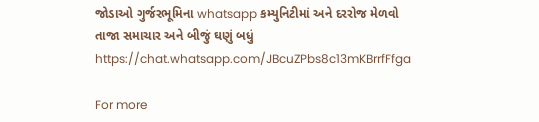જોડાઓ ગુર્જરભૂમિના whatsapp કમ્યુનિટીમાં અને દરરોજ મેળવો તાજા સમાચાર અને બીજું ઘણું બધું https://chat.whatsapp.com/JBcuZPbs8c13mKBrrfFfga

For more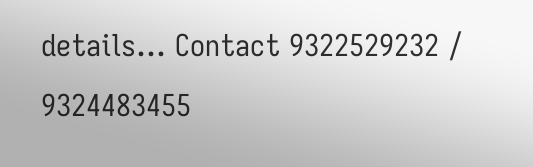details… Contact 9322529232 / 9324483455